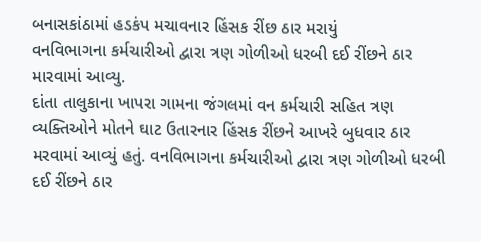બનાસકાંઠામાં હડકંપ મચાવનાર હિંસક રીંછ ઠાર મરાયું
વનવિભાગના કર્મચારીઓ દ્વારા ત્રણ ગોળીઓ ધરબી દઈ રીંછને ઠાર મારવામાં આવ્યુ.
દાંતા તાલુકાના ખાપરા ગામના જંગલમાં વન કર્મચારી સહિત ત્રણ વ્યક્તિઓને મોતને ઘાટ ઉતારનાર હિંસક રીંછને આખરે બુધવાર ઠાર મરવામાં આવ્યું હતું. વનવિભાગના કર્મચારીઓ દ્વારા ત્રણ ગોળીઓ ધરબી દઈ રીંછને ઠાર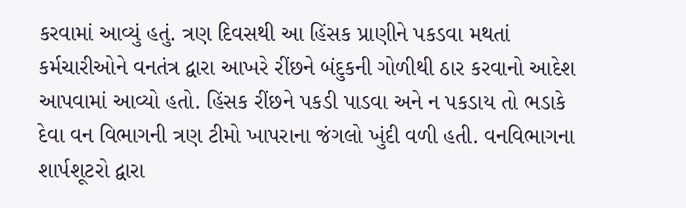કરવામાં આવ્યું હતું. ત્રણ દિવસથી આ હિંસક પ્રાણીને પકડવા મથતાં કર્મચારીઓને વનતંત્ર દ્વારા આખરે રીંછને બંદુકની ગોળીથી ઠાર કરવાનો આદેશ આપવામાં આવ્યો હતો. હિંસક રીંછને પકડી પાડવા અને ન પકડાય તો ભડાકે દેવા વન વિભાગની ત્રણ ટીમો ખાપરાના જંગલો ખુંદી વળી હતી. વનવિભાગના શાર્પશૂટરો દ્વારા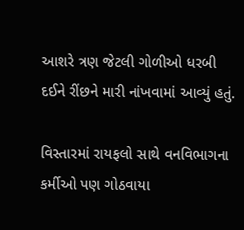આશરે ત્રણ જેટલી ગોળીઓ ધરબી દઈને રીંછને મારી નાંખવામાં આવ્યું હતું.

વિસ્તારમાં રાયફલો સાથે વનવિભાગના કર્મીઓ પણ ગોઠવાયા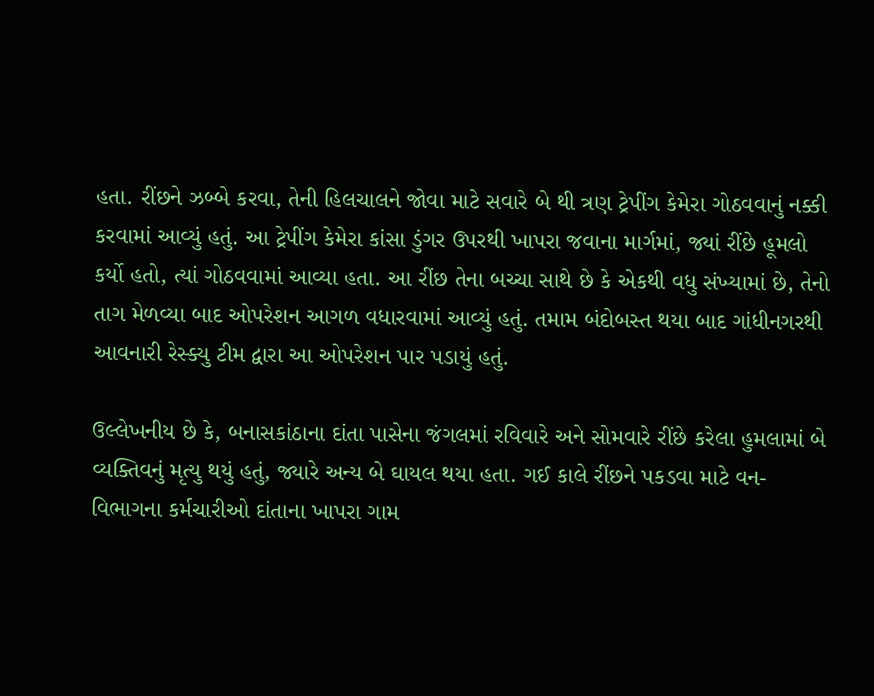હતા. રીંછને ઝબ્બે કરવા, તેની હિલચાલને જોવા માટે સવારે બે થી ત્રણ ટ્રેપીંગ કેમેરા ગોઠવવાનું નક્કી કરવામાં આવ્યું હતું. આ ટ્રેપીંગ કેમેરા કાંસા ડુંગર ઉપરથી ખાપરા જવાના માર્ગમાં, જ્યાં રીંછે હૂમલો કર્યો હતો, ત્યાં ગોઠવવામાં આવ્યા હતા. આ રીંછ તેના બચ્ચા સાથે છે કે એકથી વધુ સંખ્યામાં છે, તેનો તાગ મેળવ્યા બાદ ઓપરેશન આગળ વધારવામાં આવ્યું હતું. તમામ બંદોબસ્ત થયા બાદ ગાંધીનગરથી આવનારી રેસ્ક્યુ ટીમ દ્વારા આ ઓપરેશન પાર પડાયું હતું.

ઉલ્લેખનીય છે કે, બનાસકાંઠાના દાંતા પાસેના જંગલમાં રવિવારે અને સોમવારે રીંછે કરેલા હુમલામાં બે વ્યક્તિવનું મૃત્યુ થયું હતું, જ્યારે અન્ય બે ઘાયલ થયા હતા. ગઈ કાલે રીંછને પકડવા માટે વન-વિભાગના કર્મચારીઓ દાંતાના ખાપરા ગામ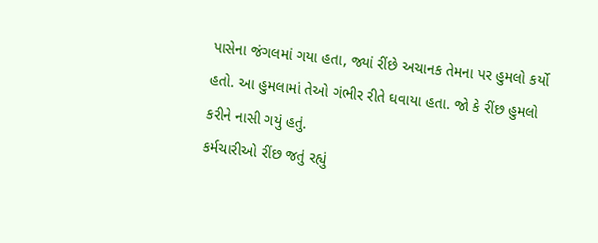પાસેના જંગલમાં ગયા હતા, જ્યાં રીંછે અચાનક તેમના પર હુમલો કર્યો હતો. આ હુમલામાં તેઓ ગંભીર રીતે ઘવાયા હતા. જો કે રીંછ હુમલો કરીને નાસી ગયું હતું.
કર્મચારીઓ રીંછ જતું રહ્યું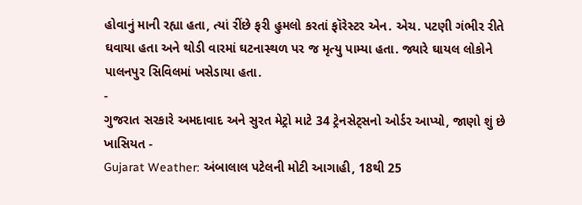હોવાનું માની રહ્યા હતા, ત્યાં રીંછે ફરી હુમલો કરતાં ફૉરેસ્ટર એન. એચ. પટણી ગંભીર રીતે ઘવાયા હતા અને થોડી વારમાં ઘટનાસ્થળ પર જ મૃત્યુ પામ્યા હતા. જ્યારે ઘાયલ લોકોને પાલનપુર સિવિલમાં ખસેડાયા હતા.
-
ગુજરાત સરકારે અમદાવાદ અને સુરત મેટ્રો માટે 34 ટ્રેનસેટ્સનો ઓર્ડર આપ્યો, જાણો શું છે ખાસિયત -
Gujarat Weather: અંબાલાલ પટેલની મોટી આગાહી, 18થી 25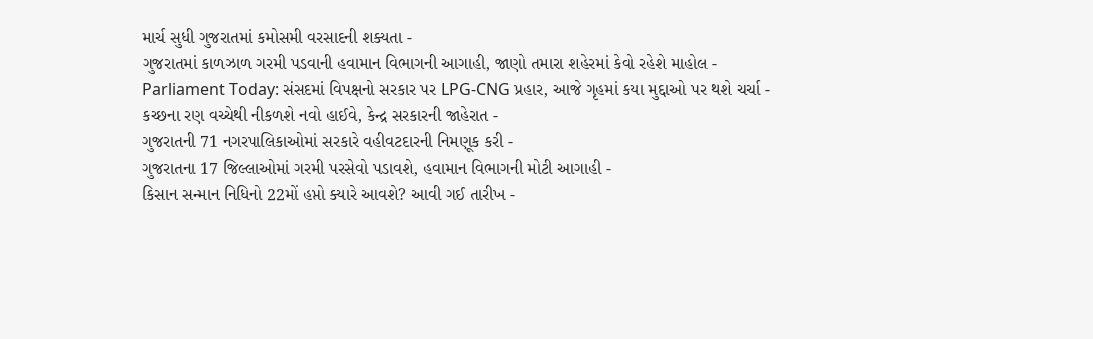માર્ચ સુધી ગુજરાતમાં કમોસમી વરસાદની શક્યતા -
ગુજરાતમાં કાળઝાળ ગરમી પડવાની હવામાન વિભાગની આગાહી, જાણો તમારા શહેરમાં કેવો રહેશે માહોલ -
Parliament Today: સંસદમાં વિપક્ષનો સરકાર પર LPG-CNG પ્રહાર, આજે ગૃહમાં કયા મુદ્દાઓ પર થશે ચર્ચા -
કચ્છના રણ વચ્ચેથી નીકળશે નવો હાઈવે, કેન્દ્ર સરકારની જાહેરાત -
ગુજરાતની 71 નગરપાલિકાઓમાં સરકારે વહીવટદારની નિમણૂક કરી -
ગુજરાતના 17 જિલ્લાઓમાં ગરમી પરસેવો પડાવશે, હવામાન વિભાગની મોટી આગાહી -
કિસાન સન્માન નિધિનો 22મોં હપ્તો ક્યારે આવશે? આવી ગઈ તારીખ -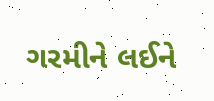ગરમીને લઈને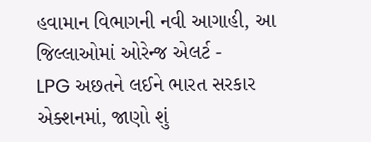હવામાન વિભાગની નવી આગાહી, આ જિલ્લાઓમાં ઓરેન્જ એલર્ટ -
LPG અછતને લઈને ભારત સરકાર એક્શનમાં, જાણો શું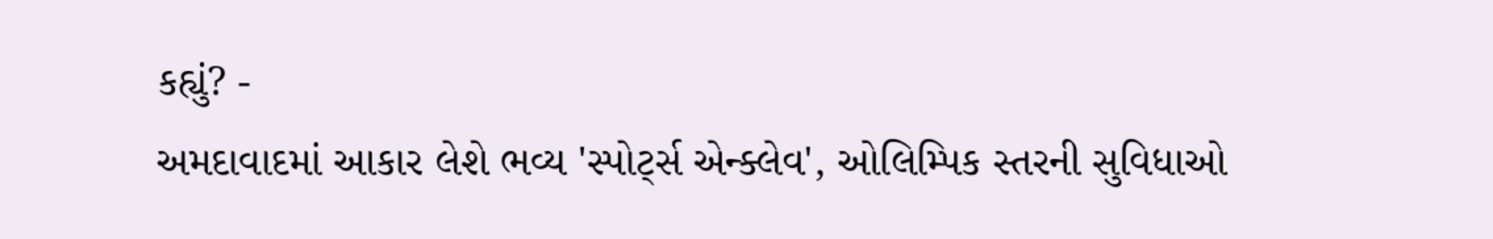કહ્યું? -
અમદાવાદમાં આકાર લેશે ભવ્ય 'સ્પોર્ટ્સ એન્ક્લેવ', ઓલિમ્પિક સ્તરની સુવિધાઓ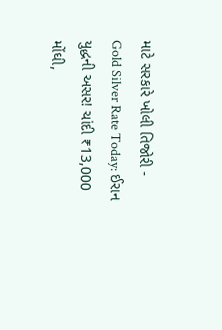માટે સરકારે ખોલી તિજોરી -
Gold Silver Rate Today: ઈરાન યુદ્ધની અસર! ચાંદી ₹13,000 મોંઘી,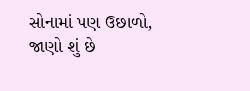સોનામાં પણ ઉછાળો, જાણો શું છે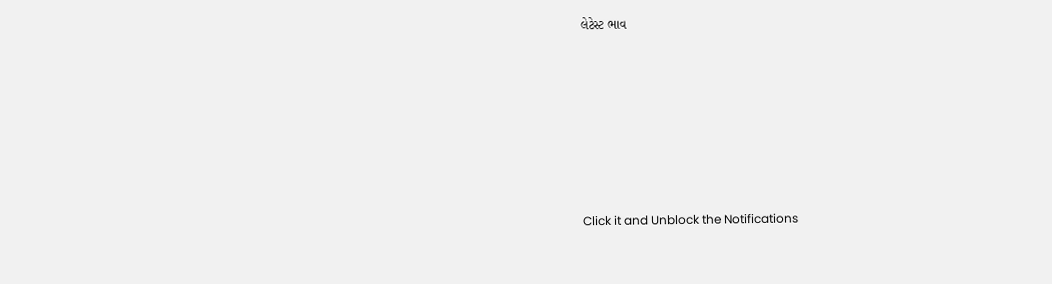લેટેસ્ટ ભાવ







Click it and Unblock the Notifications